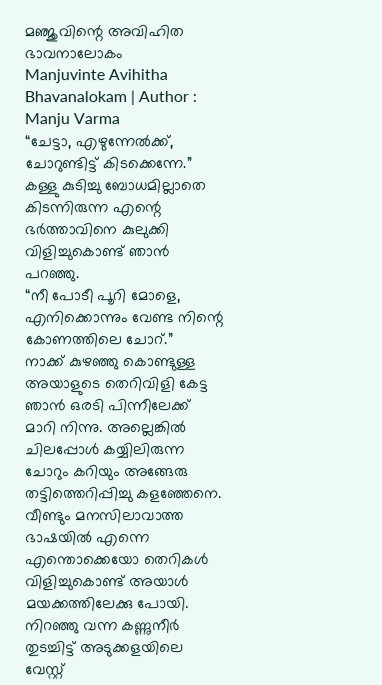മഞ്ജുവിന്റെ അവിഹിത ഭാവനാലോകം
Manjuvinte Avihitha Bhavanalokam | Author : Manju Varma
“ചേട്ടാ, എഴുന്നേൽക്ക്, ചോറുണ്ടിട്ട് കിടക്കെന്നേ.”
കള്ളു കുടിച്ചു ബോധമില്ലാതെ കിടന്നിരുന്ന എന്റെ ഭർത്താവിനെ കുലുക്കി വിളിച്ചുകൊണ്ട് ഞാൻ പറഞ്ഞു.
“നീ പോടീ പൂറി മോളെ, എനിക്കൊന്നും വേണ്ട നിന്റെ കോണത്തിലെ ചോറ്.”
നാക്ക് കുഴഞ്ഞു കൊണ്ടുള്ള അയാളുടെ തെറിവിളി കേട്ട ഞാൻ ഒരടി പിന്നീലേക്ക് മാറി നിന്നു. അല്ലെങ്കിൽ ചിലപ്പോൾ കയ്യിലിരുന്ന ചോറും കറിയും അങ്ങേരു തട്ടിത്തെറിപ്പിച്ചു കളഞ്ഞേനെ. വീണ്ടും മനസിലാവാത്ത ഭാഷയിൽ എന്നെ എന്തൊക്കെയോ തെറികൾ വിളിച്ചുകൊണ്ട് അയാൾ മയക്കത്തിലേക്കു പോയി.
നിറഞ്ഞു വന്ന കണ്ണുനീർ തുടച്ചിട്ട് അടുക്കളയിലെ വേസ്റ്റ്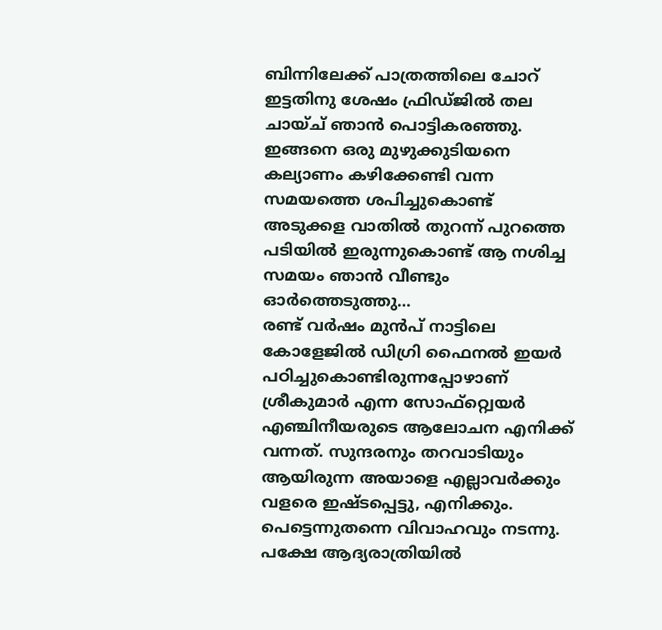ബിന്നിലേക്ക് പാത്രത്തിലെ ചോറ് ഇട്ടതിനു ശേഷം ഫ്രിഡ്ജിൽ തല ചായ്ച് ഞാൻ പൊട്ടികരഞ്ഞു. ഇങ്ങനെ ഒരു മുഴുക്കുടിയനെ കല്യാണം കഴിക്കേണ്ടി വന്ന സമയത്തെ ശപിച്ചുകൊണ്ട് അടുക്കള വാതിൽ തുറന്ന് പുറത്തെ പടിയിൽ ഇരുന്നുകൊണ്ട് ആ നശിച്ച സമയം ഞാൻ വീണ്ടും ഓർത്തെടുത്തു…
രണ്ട് വർഷം മുൻപ് നാട്ടിലെ കോളേജിൽ ഡിഗ്രി ഫൈനൽ ഇയർ പഠിച്ചുകൊണ്ടിരുന്നപ്പോഴാണ് ശ്രീകുമാർ എന്ന സോഫ്റ്റ്വെയർ എഞ്ചിനീയരുടെ ആലോചന എനിക്ക് വന്നത്. സുന്ദരനും തറവാടിയും ആയിരുന്ന അയാളെ എല്ലാവർക്കും വളരെ ഇഷ്ടപ്പെട്ടു, എനിക്കും. പെട്ടെന്നുതന്നെ വിവാഹവും നടന്നു.
പക്ഷേ ആദ്യരാത്രിയിൽ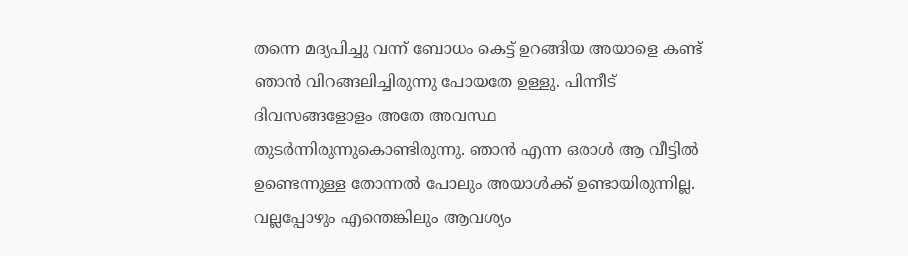തന്നെ മദ്യപിച്ചു വന്ന് ബോധം കെട്ട് ഉറങ്ങിയ അയാളെ കണ്ട് ഞാൻ വിറങ്ങലിച്ചിരുന്നു പോയതേ ഉള്ളു. പിന്നീട് ദിവസങ്ങളോളം അതേ അവസ്ഥ തുടർന്നിരുന്നുകൊണ്ടിരുന്നു. ഞാൻ എന്ന ഒരാൾ ആ വീട്ടിൽ ഉണ്ടെന്നുള്ള തോന്നൽ പോലും അയാൾക്ക് ഉണ്ടായിരുന്നില്ല. വല്ലപ്പോഴും എന്തെങ്കിലും ആവശ്യം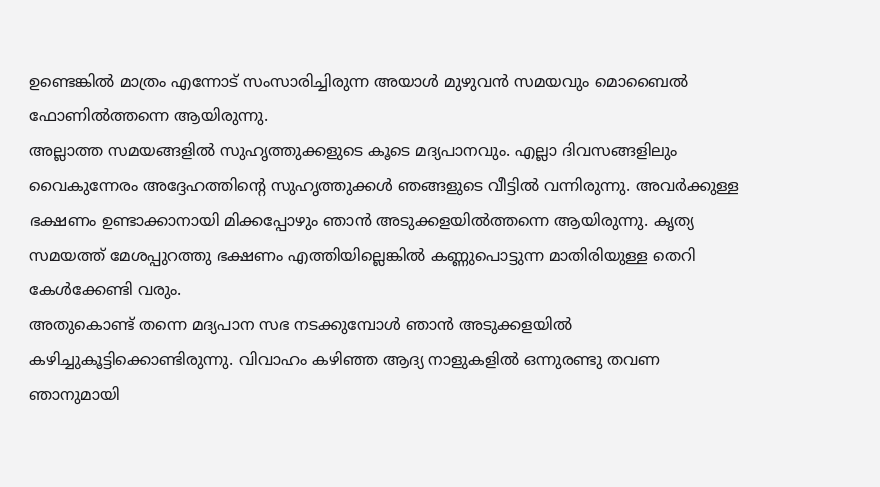ഉണ്ടെങ്കിൽ മാത്രം എന്നോട് സംസാരിച്ചിരുന്ന അയാൾ മുഴുവൻ സമയവും മൊബൈൽ ഫോണിൽത്തന്നെ ആയിരുന്നു.
അല്ലാത്ത സമയങ്ങളിൽ സുഹൃത്തുക്കളുടെ കൂടെ മദ്യപാനവും. എല്ലാ ദിവസങ്ങളിലും വൈകുന്നേരം അദ്ദേഹത്തിന്റെ സുഹൃത്തുക്കൾ ഞങ്ങളുടെ വീട്ടിൽ വന്നിരുന്നു. അവർക്കുള്ള ഭക്ഷണം ഉണ്ടാക്കാനായി മിക്കപ്പോഴും ഞാൻ അടുക്കളയിൽത്തന്നെ ആയിരുന്നു. കൃത്യ സമയത്ത് മേശപ്പുറത്തു ഭക്ഷണം എത്തിയില്ലെങ്കിൽ കണ്ണുപൊട്ടുന്ന മാതിരിയുള്ള തെറി കേൾക്കേണ്ടി വരും.
അതുകൊണ്ട് തന്നെ മദ്യപാന സഭ നടക്കുമ്പോൾ ഞാൻ അടുക്കളയിൽ കഴിച്ചുകൂട്ടിക്കൊണ്ടിരുന്നു. വിവാഹം കഴിഞ്ഞ ആദ്യ നാളുകളിൽ ഒന്നുരണ്ടു തവണ ഞാനുമായി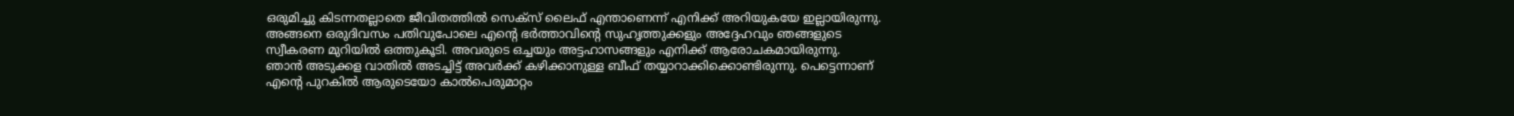ഒരുമിച്ചു കിടന്നതല്ലാതെ ജീവിതത്തിൽ സെക്സ് ലൈഫ് എന്താണെന്ന് എനിക്ക് അറിയുകയേ ഇല്ലായിരുന്നു. അങ്ങനെ ഒരുദിവസം പതിവുപോലെ എന്റെ ഭർത്താവിന്റെ സുഹൃത്തുക്കളും അദ്ദേഹവും ഞങ്ങളുടെ സ്വീകരണ മുറിയിൽ ഒത്തുകൂടി. അവരുടെ ഒച്ചയും അട്ടഹാസങ്ങളും എനിക്ക് ആരോചകമായിരുന്നു.
ഞാൻ അടുക്കള വാതിൽ അടച്ചിട്ട് അവർക്ക് കഴിക്കാനുള്ള ബീഫ് തയ്യാറാക്കിക്കൊണ്ടിരുന്നു. പെട്ടെന്നാണ് എന്റെ പുറകിൽ ആരുടെയോ കാൽപെരുമാറ്റം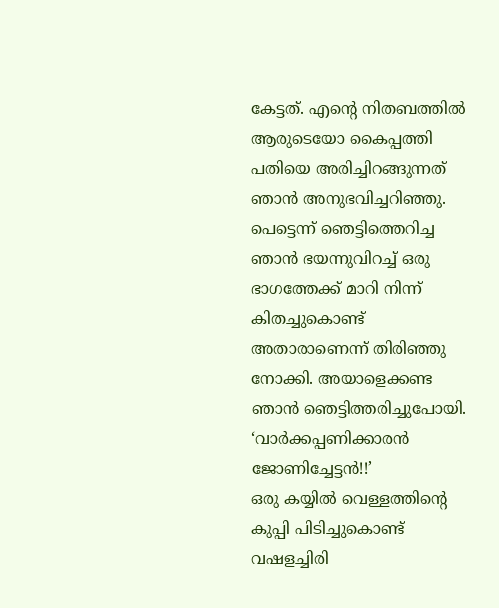കേട്ടത്. എന്റെ നിതബത്തിൽ ആരുടെയോ കൈപ്പത്തി പതിയെ അരിച്ചിറങ്ങുന്നത് ഞാൻ അനുഭവിച്ചറിഞ്ഞു. പെട്ടെന്ന് ഞെട്ടിത്തെറിച്ച ഞാൻ ഭയന്നുവിറച്ച് ഒരു ഭാഗത്തേക്ക് മാറി നിന്ന് കിതച്ചുകൊണ്ട് അതാരാണെന്ന് തിരിഞ്ഞു നോക്കി. അയാളെക്കണ്ട ഞാൻ ഞെട്ടിത്തരിച്ചുപോയി. ‘വാർക്കപ്പണിക്കാരൻ ജോണിച്ചേട്ടൻ!!’
ഒരു കയ്യിൽ വെള്ളത്തിന്റെ കുപ്പി പിടിച്ചുകൊണ്ട് വഷളച്ചിരി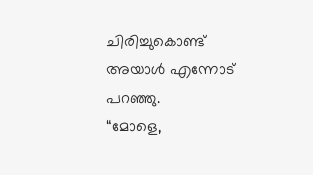ചിരിച്ചുകൊണ്ട് അയാൾ എന്നോട് പറഞ്ഞു.
“മോളെ,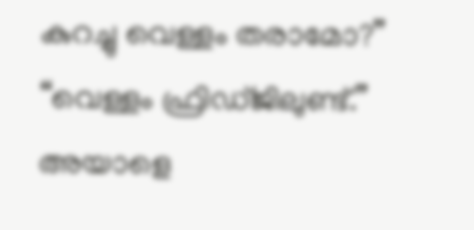കുറച്ചു വെള്ളം തരാമോ?”
“വെള്ളം ഫ്രിഡ്ജിലുണ്ട്.”
അയാളെ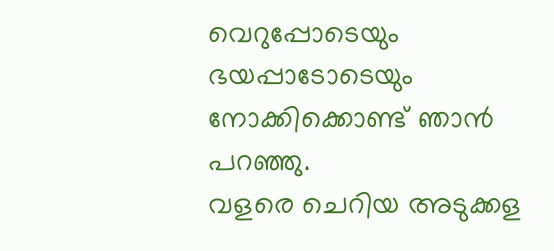വെറുപ്പോടെയും ഭയപ്പാടോടെയും നോക്കിക്കൊണ്ട് ഞാൻ പറഞ്ഞു.
വളരെ ചെറിയ അടുക്കള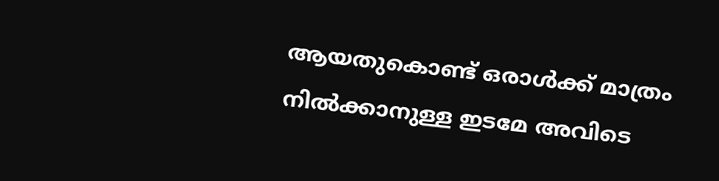ആയതുകൊണ്ട് ഒരാൾക്ക് മാത്രം നിൽക്കാനുള്ള ഇടമേ അവിടെ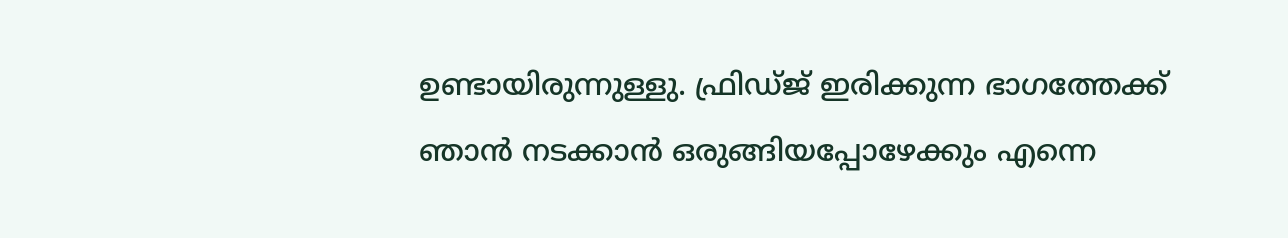ഉണ്ടായിരുന്നുള്ളു. ഫ്രിഡ്ജ് ഇരിക്കുന്ന ഭാഗത്തേക്ക് ഞാൻ നടക്കാൻ ഒരുങ്ങിയപ്പോഴേക്കും എന്നെ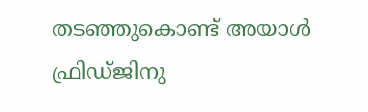തടഞ്ഞുകൊണ്ട് അയാൾ ഫ്രിഡ്ജിനു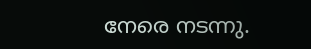നേരെ നടന്നു.